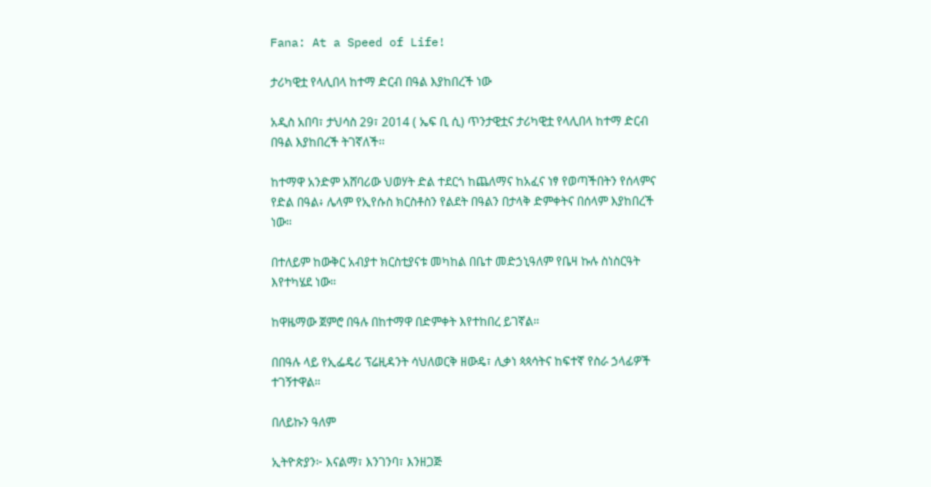Fana: At a Speed of Life!

ታሪካዊቷ የላሊበላ ከተማ ድርብ በዓል እያከበረች ነው

አዲስ አበባ፣ ታህሳስ 29፣ 2014 ( ኤፍ ቢ ሲ) ጥንታዊቷና ታሪካዊቷ የላሊበላ ከተማ ድርብ በዓል እያከበረች ትገኛለች፡፡

ከተማዋ አንድም አሸባሪው ህወሃት ድል ተደርጎ ከጨለማና ከአፈና ነፃ የወጣችበትን የሰላምና የድል በዓል፥ ሌላም የኢየሱስ ክርስቶስን የልደት በዓልን በታላቅ ድምቀትና በሰላም እያከበረች ነው።

በተለይም ከውቅር አብያተ ክርስቲያናቱ መካከል በቤተ መድኃኒዓለም የቤዛ ኩሉ ስነስርዓት እየተካሄደ ነው።

ከዋዜማው ጀምሮ በዓሉ በከተማዋ በድምቀት እየተከበረ ይገኛል።

በበዓሉ ላይ የኢፌዴሪ ፕሬዚዳንት ሳህለወርቅ ዘውዴ፣ ሊቃነ ጳጳሳትና ከፍተኛ የስራ ኃላፊዎች ተገኝተዋል።

በለይኩን ዓለም

ኢትዮጵያን፦ እናልማ፣ እንገንባ፣ እንዘጋጅ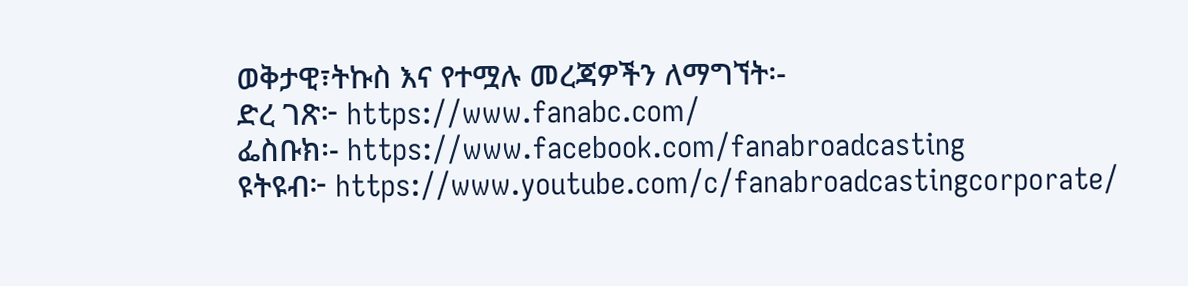ወቅታዊ፣ትኩስ እና የተሟሉ መረጃዎችን ለማግኘት፡-
ድረ ገጽ፦ https://www.fanabc.com/
ፌስቡክ፡- https://www.facebook.com/fanabroadcasting
ዩትዩብ፦ https://www.youtube.com/c/fanabroadcastingcorporate/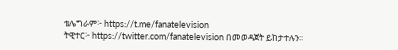ቴሌግራም፦ https://t.me/fanatelevision
ትዊተር፦ https://twitter.com/fanatelevision በመወዳጀት ይከታተሉን፡፡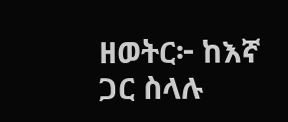ዘወትር፦ ከእኛ ጋር ስላሉ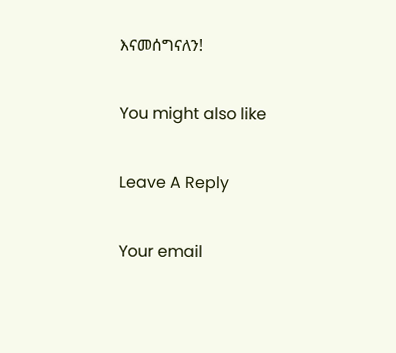እናመሰግናለን!

You might also like

Leave A Reply

Your email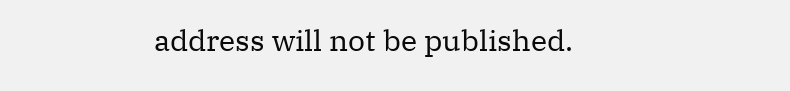address will not be published.